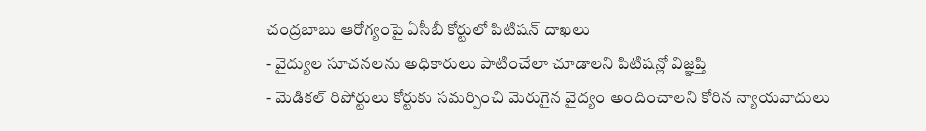చంద్రబాబు ఆరోగ్యంపై ఏసీబీ కోర్టులో పిటిషన్ దాఖలు
- వైద్యుల సూచనలను అధికారులు పాటించేలా చూడాలని పిటిషన్లో విజ్ఞప్తి
- మెడికల్ రిపోర్టులు కోర్టుకు సమర్పించి మెరుగైన వైద్యం అందించాలని కోరిన న్యాయవాదులు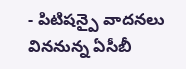- పిటిషన్పై వాదనలు విననున్న ఏసీబీ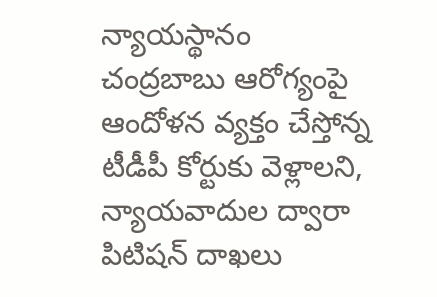న్యాయస్థానం
చంద్రబాబు ఆరోగ్యంపై ఆందోళన వ్యక్తం చేస్తోన్న టీడీపీ కోర్టుకు వెళ్లాలని, న్యాయవాదుల ద్వారా పిటిషన్ దాఖలు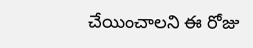చేయించాలని ఈ రోజు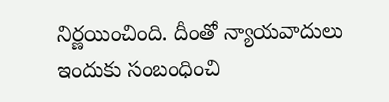నిర్ణయించింది. దీంతో న్యాయవాదులు ఇందుకు సంబంధించి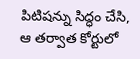పిటిషన్ను సిద్ధం చేసి, ఆ తర్వాత కోర్టులో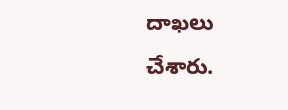దాఖలు చేశారు.